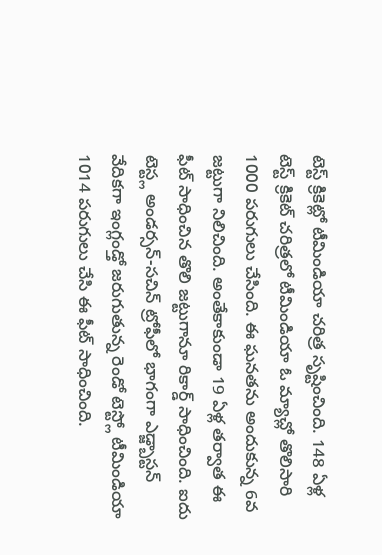టెస్ట్ క్రికెట్లో టీమిండియా చరిత్ర సృష్టించింది. 148 ఏళ్ల టెస్ట్ క్రికెట్ చరిత్రలో టీమిండియా ఓ మ్యాచ్లో తొలిసారి 1000 పరుగులు చేసింది. ఈ ఘనతను అందుకున్న 6వ జట్టుగా నిలిచింది. అంతేకాకుండా 19 ఏళ్ల తర్వాత ఈ ఫీట్ సాధించిన తొలి జట్టుగానూ రికార్డ్ సాధించింది. ఐదు టెస్ట్ల అండర్సన్-సచిన్ ట్రోఫీలో భాగంగా ఎడ్జ్బాస్టన్ వేదికగా ఇంగ్లండ్తో జరుగుతున్న రెండో టెస్ట్లో టీమిండియా 1014 పరుగులు చేసి ఈ ఫీట్ సాధించింది.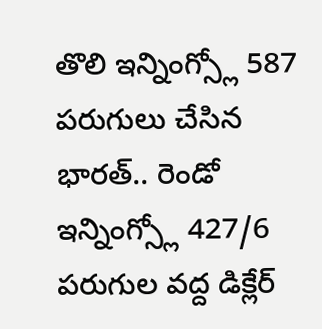తొలి ఇన్నింగ్స్లో 587 పరుగులు చేసిన భారత్.. రెండో ఇన్నింగ్స్లో 427/6 పరుగుల వద్ద డిక్లేర్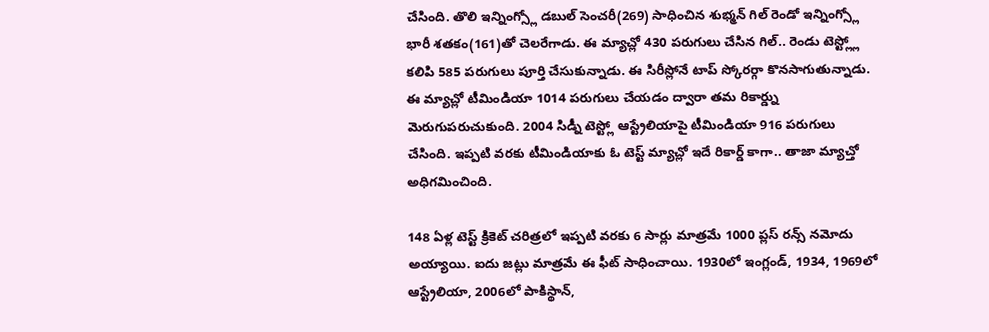చేసింది. తొలి ఇన్నింగ్స్లో డబుల్ సెంచరీ(269) సాధించిన శుభ్మన్ గిల్ రెండో ఇన్నింగ్స్లో భారీ శతకం(161)తో చెలరేగాడు. ఈ మ్యాచ్లో 430 పరుగులు చేసిన గిల్.. రెండు టెస్ట్ల్లో కలిపి 585 పరుగులు పూర్తి చేసుకున్నాడు. ఈ సిరీస్లోనే టాప్ స్కోరర్గా కొనసాగుతున్నాడు.
ఈ మ్యాచ్లో టీమిండియా 1014 పరుగులు చేయడం ద్వారా తమ రికార్డ్ను మెరుగుపరుచుకుంది. 2004 సిడ్నీ టెస్ట్లో ఆస్ట్రేలియాపై టీమిండియా 916 పరుగులు చేసింది. ఇప్పటి వరకు టీమిండియాకు ఓ టెస్ట్ మ్యాచ్లో ఇదే రికార్డ్ కాగా.. తాజా మ్యాచ్తో అధిగమించింది.

148 ఏళ్ల టెస్ట్ క్రికెట్ చరిత్రలో ఇప్పటి వరకు 6 సార్లు మాత్రమే 1000 ప్లస్ రన్స్ నమోదు అయ్యాయి. ఐదు జట్లు మాత్రమే ఈ ఫీట్ సాధించాయి. 1930లో ఇంగ్లండ్, 1934, 1969లో ఆస్ట్రేలియా, 2006లో పాకిస్థాన్,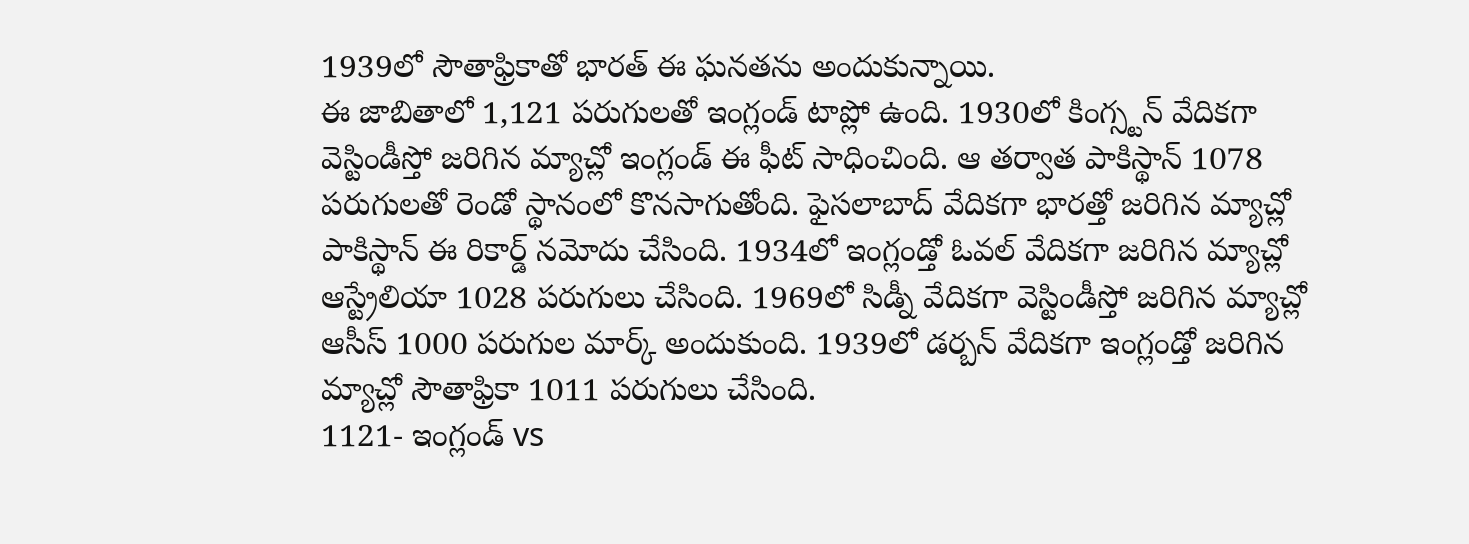1939లో సౌతాఫ్రికాతో భారత్ ఈ ఘనతను అందుకున్నాయి.
ఈ జాబితాలో 1,121 పరుగులతో ఇంగ్లండ్ టాప్లో ఉంది. 1930లో కింగ్స్టన్ వేదికగా వెస్టిండీస్తో జరిగిన మ్యాచ్లో ఇంగ్లండ్ ఈ ఫీట్ సాధించింది. ఆ తర్వాత పాకిస్థాన్ 1078 పరుగులతో రెండో స్థానంలో కొనసాగుతోంది. ఫైసలాబాద్ వేదికగా భారత్తో జరిగిన మ్యాచ్లో పాకిస్థాన్ ఈ రికార్డ్ నమోదు చేసింది. 1934లో ఇంగ్లండ్తో ఓవల్ వేదికగా జరిగిన మ్యాచ్లో ఆస్ట్రేలియా 1028 పరుగులు చేసింది. 1969లో సిడ్నీ వేదికగా వెస్టిండీస్తో జరిగిన మ్యాచ్లో ఆసీస్ 1000 పరుగుల మార్క్ అందుకుంది. 1939లో డర్బన్ వేదికగా ఇంగ్లండ్తో జరిగిన మ్యాచ్లో సౌతాఫ్రికా 1011 పరుగులు చేసింది.
1121- ఇంగ్లండ్ vs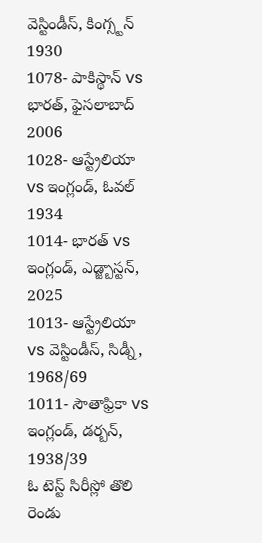వెస్టిండీస్, కింగ్స్టన్ 1930
1078- పాకిస్థాన్ vs భారత్, ఫైసలాబాద్ 2006
1028- ఆస్ట్రేలియా vs ఇంగ్లండ్, ఓవల్ 1934
1014- భారత్ vs ఇంగ్లండ్, ఎడ్జ్బాస్టన్, 2025
1013- ఆస్ట్రేలియా vs వెస్టిండీస్, సిడ్నీ, 1968/69
1011- సౌతాఫ్రికా vs ఇంగ్లండ్, డర్బన్, 1938/39
ఓ టెస్ట్ సిరీస్లో తొలి రెండు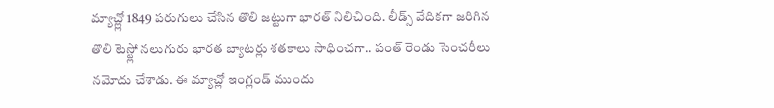మ్యాచ్ల్లో 1849 పరుగులు చేసిన తొలి జట్టుగా భారత్ నిలిచింది. లీడ్స్ వేదికగా జరిగిన తొలి టెస్ట్లో నలుగురు భారత బ్యాటర్లు శతకాలు సాధించగా.. పంత్ రెండు సెంచరీలు నమోదు చేశాడు. ఈ మ్యాచ్లో ఇంగ్లండ్ ముందు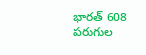భారత్ 608 పరుగుల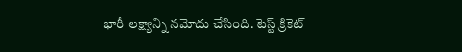భారీ లక్ష్యాన్ని నమోదు చేసింది. టెస్ట్ క్రికెట్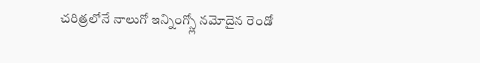చరిత్రలోనే నాలుగో ఇన్నింగ్స్లో నమోదైన రెండో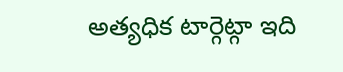అత్యధిక టార్గెట్గా ఇది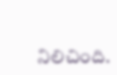నిలిచింది.